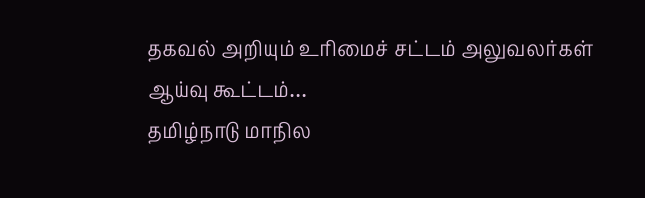தகவல் அறியும் உரிமைச் சட்டம் அலுவலர்கள் ஆய்வு கூட்டம்…
தமிழ்நாடு மாநில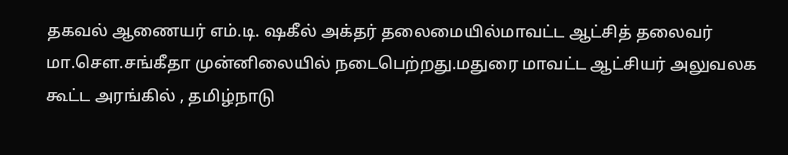தகவல் ஆணையர் எம்.டி. ஷகீல் அக்தர் தலைமையில்மாவட்ட ஆட்சித் தலைவர் மா.சௌ.சங்கீதா முன்னிலையில் நடைபெற்றது.மதுரை மாவட்ட ஆட்சியர் அலுவலக கூட்ட அரங்கில் , தமிழ்நாடு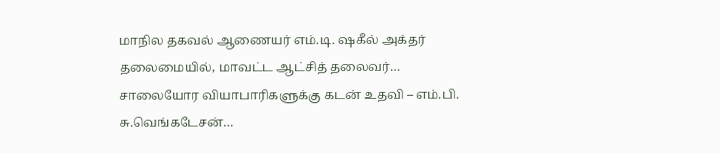மாநில தகவல் ஆணையர் எம்.டி. ஷகீல் அக்தர் தலைமையில், மாவட்ட ஆட்சித் தலைவர்…
சாலையோர வியாபாரிகளுக்கு கடன் உதவி – எம்.பி. சு.வெங்கடேசன்…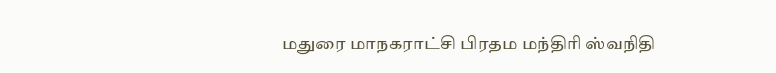மதுரை மாநகராட்சி பிரதம மந்திரி ஸ்வநிதி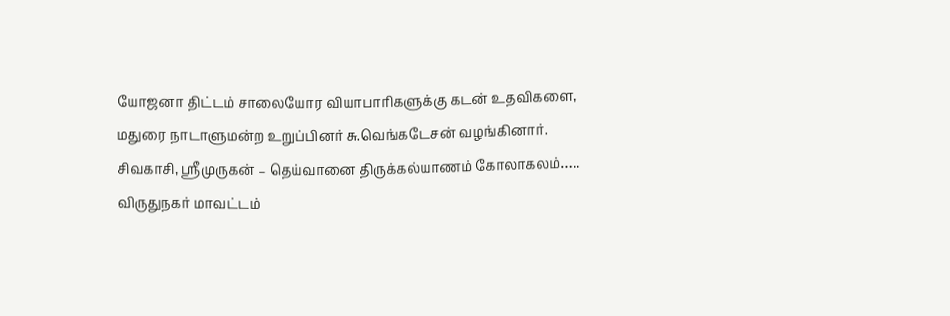யோஜனா திட்டம் சாலையோர வியாபாரிகளுக்கு கடன் உதவிகளை, மதுரை நாடாளுமன்ற உறுப்பினர் சு.வெங்கடேசன் வழங்கினார்.
சிவகாசி, ஸ்ரீமுருகன் – தெய்வானை திருக்கல்யாணம் கோலாகலம்…..
விருதுநகர் மாவட்டம்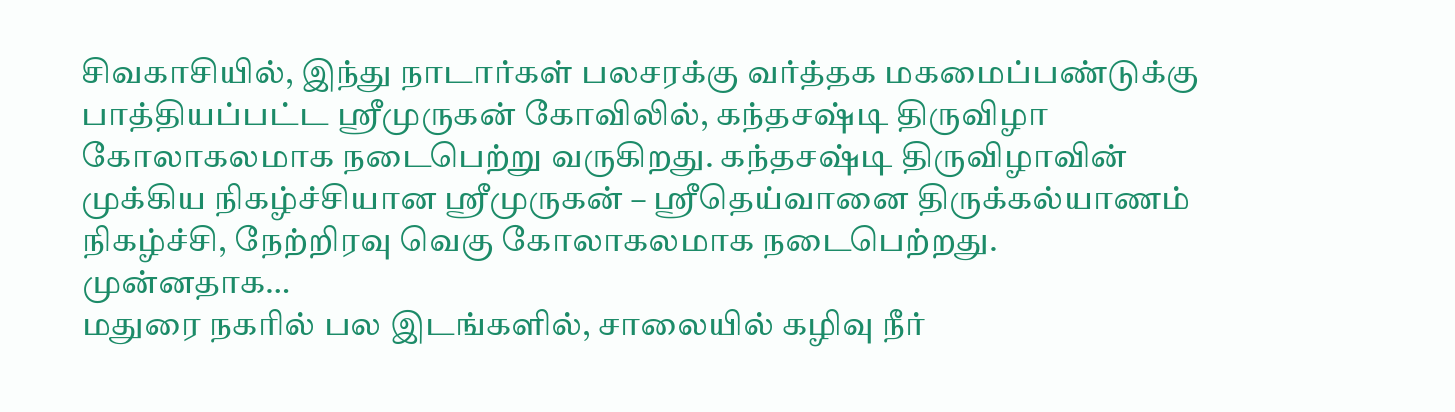சிவகாசியில், இந்து நாடார்கள் பலசரக்கு வர்த்தக மகமைப்பண்டுக்கு பாத்தியப்பட்ட ஸ்ரீமுருகன் கோவிலில், கந்தசஷ்டி திருவிழா கோலாகலமாக நடைபெற்று வருகிறது. கந்தசஷ்டி திருவிழாவின் முக்கிய நிகழ்ச்சியான ஸ்ரீமுருகன் – ஸ்ரீதெய்வானை திருக்கல்யாணம் நிகழ்ச்சி, நேற்றிரவு வெகு கோலாகலமாக நடைபெற்றது. முன்னதாக…
மதுரை நகரில் பல இடங்களில், சாலையில் கழிவு நீர்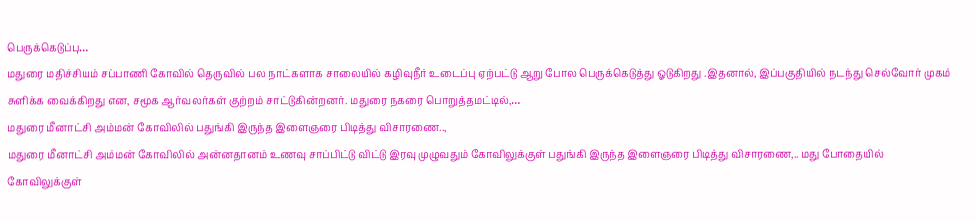பெருக்கெடுப்பு…
மதுரை மதிச்சியம் சப்பாணி கோவில் தெருவில் பல நாட்களாக சாலையில் கழிவுநீர் உடைப்பு ஏற்பட்டு ஆறு போல பெருக்கெடுத்து ஓடுகிறது .இதனால், இப்பகுதியில் நடந்து செல்வோர் முகம் சுளிக்க வைக்கிறது என, சமூக ஆர்வலர்கள் குற்றம் சாட்டுகின்றனர். மதுரை நகரை பொறுத்தமட்டில்,…
மதுரை மீனாட்சி அம்மன் கோவிலில் பதுங்கி இருந்த இளைஞரை பிடித்து விசாரணை..,
மதுரை மீனாட்சி அம்மன் கோவிலில் அன்னதானம் உணவு சாப்பிட்டு விட்டு இரவு முழுவதும் கோவிலுக்குள் பதுங்கி இருந்த இளைஞரை பிடித்து விசாரணை,.. மது போதையில் கோவிலுக்குள்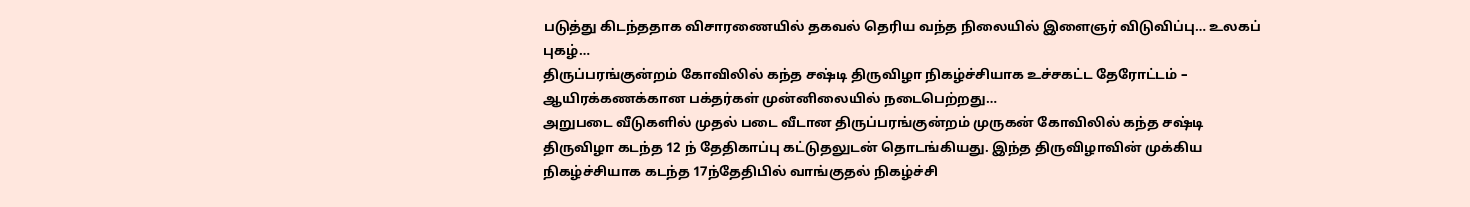படுத்து கிடந்ததாக விசாரணையில் தகவல் தெரிய வந்த நிலையில் இளைஞர் விடுவிப்பு… உலகப் புகழ்…
திருப்பரங்குன்றம் கோவிலில் கந்த சஷ்டி திருவிழா நிகழ்ச்சியாக உச்சகட்ட தேரோட்டம் – ஆயிரக்கணக்கான பக்தர்கள் முன்னிலையில் நடைபெற்றது…
அறுபடை வீடுகளில் முதல் படை வீடான திருப்பரங்குன்றம் முருகன் கோவிலில் கந்த சஷ்டி திருவிழா கடந்த 12 ந் தேதிகாப்பு கட்டுதலுடன் தொடங்கியது. இந்த திருவிழாவின் முக்கிய நிகழ்ச்சியாக கடந்த 17ந்தேதிபில் வாங்குதல் நிகழ்ச்சி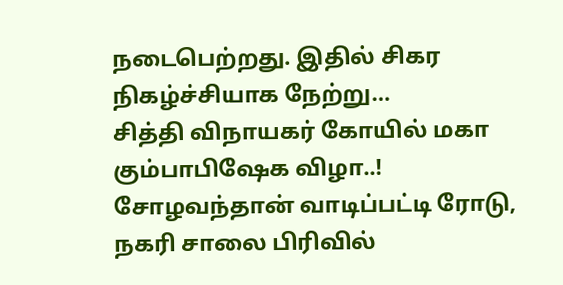நடைபெற்றது. இதில் சிகர நிகழ்ச்சியாக நேற்று…
சித்தி விநாயகர் கோயில் மகா கும்பாபிஷேக விழா..!
சோழவந்தான் வாடிப்பட்டி ரோடு, நகரி சாலை பிரிவில்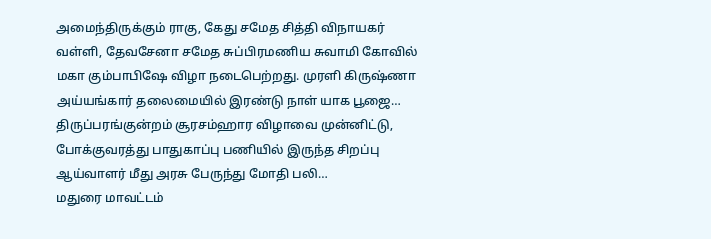அமைந்திருக்கும் ராகு, கேது சமேத சித்தி விநாயகர் வள்ளி, தேவசேனா சமேத சுப்பிரமணிய சுவாமி கோவில் மகா கும்பாபிஷே விழா நடைபெற்றது. முரளி கிருஷ்ணா அய்யங்கார் தலைமையில் இரண்டு நாள் யாக பூஜை…
திருப்பரங்குன்றம் சூரசம்ஹார விழாவை முன்னிட்டு, போக்குவரத்து பாதுகாப்பு பணியில் இருந்த சிறப்பு ஆய்வாளர் மீது அரசு பேருந்து மோதி பலி…
மதுரை மாவட்டம்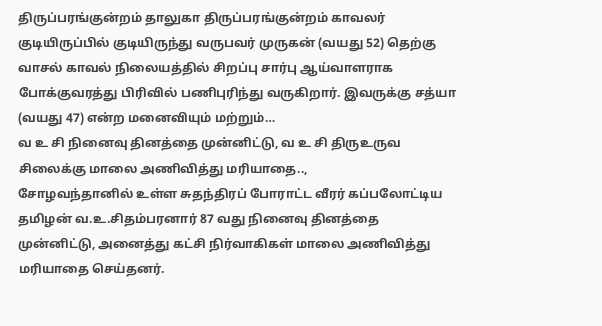திருப்பரங்குன்றம் தாலுகா திருப்பரங்குன்றம் காவலர் குடியிருப்பில் குடியிருந்து வருபவர் முருகன் (வயது 52) தெற்கு வாசல் காவல் நிலையத்தில் சிறப்பு சார்பு ஆய்வாளராக போக்குவரத்து பிரிவில் பணிபுரிந்து வருகிறார். இவருக்கு சத்யா (வயது 47) என்ற மனைவியும் மற்றும்…
வ உ சி நினைவு தினத்தை முன்னிட்டு, வ உ சி திருஉருவ சிலைக்கு மாலை அணிவித்து மரியாதை..,
சோழவந்தானில் உள்ள சுதந்திரப் போராட்ட வீரர் கப்பலோட்டிய தமிழன் வ.உ.சிதம்பரனார் 87 வது நினைவு தினத்தை முன்னிட்டு, அனைத்து கட்சி நிர்வாகிகள் மாலை அணிவித்து மரியாதை செய்தனர்.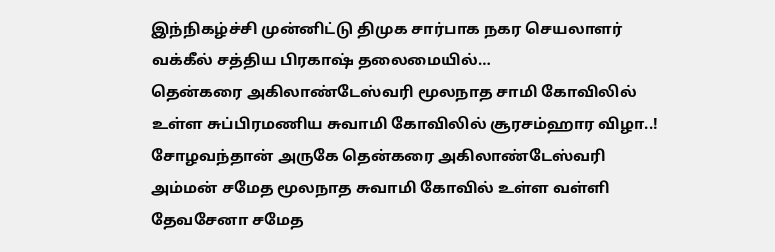இந்நிகழ்ச்சி முன்னிட்டு திமுக சார்பாக நகர செயலாளர் வக்கீல் சத்திய பிரகாஷ் தலைமையில்…
தென்கரை அகிலாண்டேஸ்வரி மூலநாத சாமி கோவிலில் உள்ள சுப்பிரமணிய சுவாமி கோவிலில் சூரசம்ஹார விழா..!
சோழவந்தான் அருகே தென்கரை அகிலாண்டேஸ்வரி அம்மன் சமேத மூலநாத சுவாமி கோவில் உள்ள வள்ளி தேவசேனா சமேத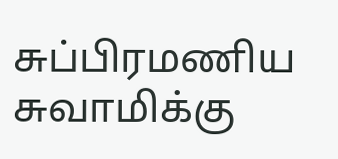சுப்பிரமணிய சுவாமிக்கு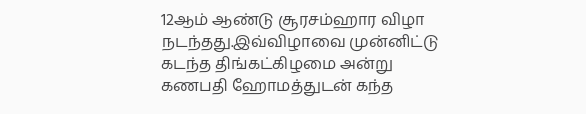12ஆம் ஆண்டு சூரசம்ஹார விழா நடந்தது.இவ்விழாவை முன்னிட்டு கடந்த திங்கட்கிழமை அன்று கணபதி ஹோமத்துடன் கந்த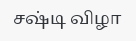சஷ்டி விழா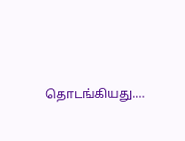தொடங்கியது.…